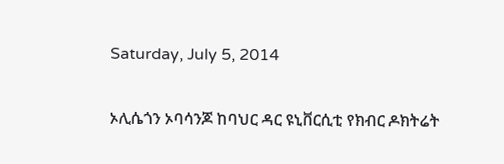Saturday, July 5, 2014

ኦሊሴጎን ኦባሳንጆ ከባህር ዳር ዩኒቨርሲቲ የክብር ዶክትሬት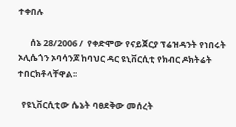ተቀበሉ

      ሰኔ 28/2006 /  የቀድሞው የናይጀርያ ፕሬዝዳንት የነበሩት ኦሊሴጎን ኦባሳንጆ ከባህር ዳር ዩኒቨርሲቲ የክብር ዶክትሬት ተበርክቶላቸዋል፡፡

  የዩኒቨርሲቲው ሴኔት ባፀደቅው መሰረት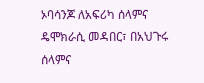ኦባሳንጆ ለአፍሪካ ሰላምና ዴሞክራሲ መዳበር፣ በአህጉሩ ሰላምና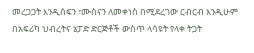መረጋጋት እንዲሰፍን ፣ሙስናን ለመቀነስ በሚደረገው ርብርብ እንዲሁም በአፍሪካ ህብረትና ኔፓድ ድርጅቶች ውስጥ ላሳዩት የላቀ ትጋት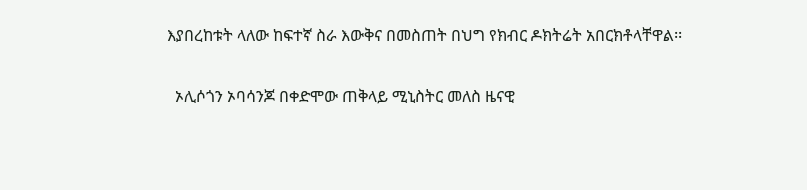እያበረከቱት ላለው ከፍተኛ ስራ እውቅና በመስጠት በህግ የክብር ዶክትሬት አበርክቶላቸዋል፡፡

  ኦሊሶጎን ኦባሳንጆ በቀድሞው ጠቅላይ ሚኒስትር መለስ ዜናዊ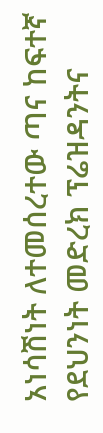አነሳሽነት ለተመሰረተው ጣና ከፍተኛ የደህንነት መድረክ ፕሬዝዳንትና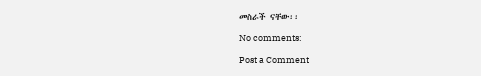መስራች ናቸው፡፡

No comments:

Post a Comment